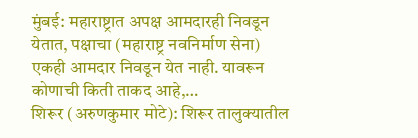मुंबई: महाराष्ट्रात अपक्ष आमदारही निवडून येतात, पक्षाचा (महाराष्ट्र नवनिर्माण सेना) एकही आमदार निवडून येत नाही. यावरून कोणाची किती ताकद आहे,…
शिरूर (अरुणकुमार मोटे): शिरूर तालुक्यातील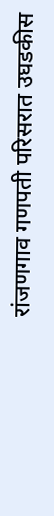रांजणगाव गणपती परिसरात उघडकीस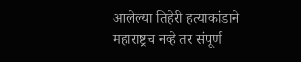आलेल्या तिहेरी हत्याकांडाने महाराष्ट्रच नव्हे तर संपूर्ण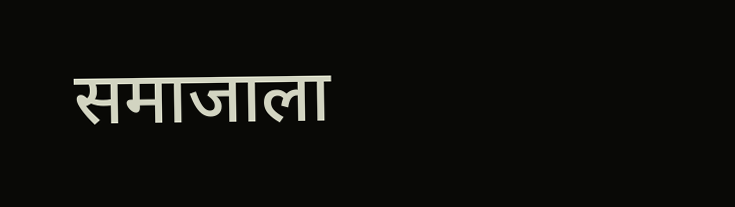समाजाला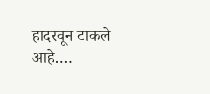हादरवून टाकले आहे.…